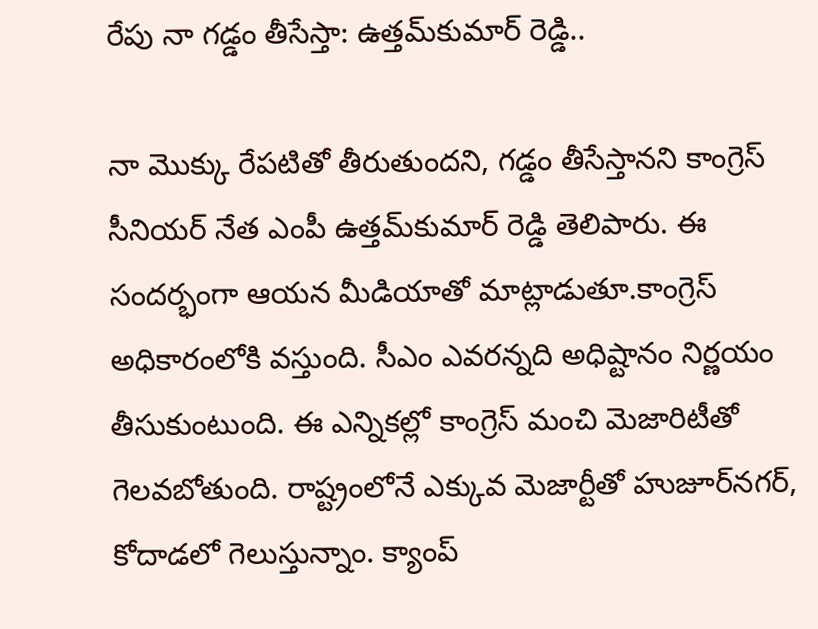రేపు నా గడ్డం తీసేస్తా: ఉత్తమ్‌కుమార్‌ రెడ్డి..

నా మొక్కు రేపటితో తీరుతుందని, గడ్డం తీసేస్తానని కాంగ్రెస్ సీనియర్ నేత ఎంపీ ఉత్తమ్‌కుమార్‌ రెడ్డి తెలిపారు. ఈ సందర్భంగా ఆయన మీడియాతో మాట్లాడుతూ.కాంగ్రెస్ అధికారంలోకి వస్తుంది. సీఎం ఎవరన్నది అధిష్టానం నిర్ణయం తీసుకుంటుంది. ఈ ఎన్నికల్లో కాంగ్రెస్ మంచి మెజారిటీతో గెలవబోతుంది. రాష్ట్రంలోనే ఎక్కువ మెజార్టీతో హుజూర్‌నగర్, కోదాడలో గెలుస్తున్నాం. క్యాంప్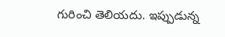గురించి తెలియదు. ఇప్పుడున్న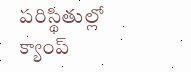పరిస్థితుల్లో క్యాంప్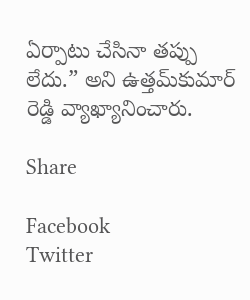ఏర్పాటు చేసినా తప్పు లేదు.” అని ఉత్తమ్‌కుమార్‌ రెడ్డి వ్యాఖ్యానించారు.

Share

Facebook
Twitter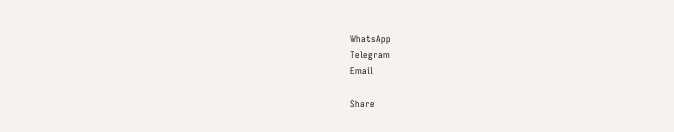WhatsApp
Telegram
Email

Share